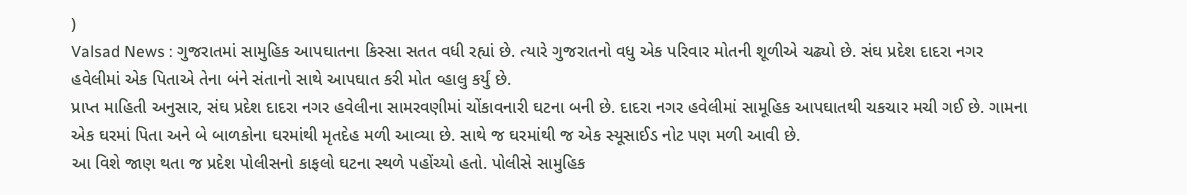)
Valsad News : ગુજરાતમાં સામુહિક આપઘાતના કિસ્સા સતત વધી રહ્યાં છે. ત્યારે ગુજરાતનો વધુ એક પરિવાર મોતની શૂળીએ ચઢ્યો છે. સંઘ પ્રદેશ દાદરા નગર હવેલીમાં એક પિતાએ તેના બંને સંતાનો સાથે આપઘાત કરી મોત વ્હાલુ કર્યું છે.
પ્રાપ્ત માહિતી અનુસાર, સંઘ પ્રદેશ દાદરા નગર હવેલીના સામરવણીમાં ચોંકાવનારી ઘટના બની છે. દાદરા નગર હવેલીમાં સામૂહિક આપઘાતથી ચકચાર મચી ગઈ છે. ગામના એક ઘરમાં પિતા અને બે બાળકોના ઘરમાંથી મૃતદેહ મળી આવ્યા છે. સાથે જ ઘરમાંથી જ એક સ્યૂસાઈડ નોટ પણ મળી આવી છે.
આ વિશે જાણ થતા જ પ્રદેશ પોલીસનો કાફલો ઘટના સ્થળે પહોંચ્યો હતો. પોલીસે સામુહિક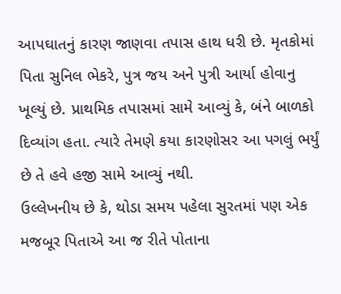આપઘાતનું કારણ જાણવા તપાસ હાથ ધરી છે. મૃતકોમાં પિતા સુનિલ ભેકરે, પુત્ર જય અને પુત્રી આર્યા હોવાનુ ખૂલ્યું છે. પ્રાથમિક તપાસમાં સામે આવ્યું કે, બંને બાળકો દિવ્યાંગ હતા. ત્યારે તેમણે કયા કારણોસર આ પગલું ભર્યું છે તે હવે હજી સામે આવ્યું નથી.
ઉલ્લેખનીય છે કે, થોડા સમય પહેલા સુરતમાં પણ એક મજબૂર પિતાએ આ જ રીતે પોતાના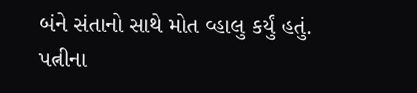બંને સંતાનો સાથે મોત વ્હાલુ કર્યું હતું. પત્નીના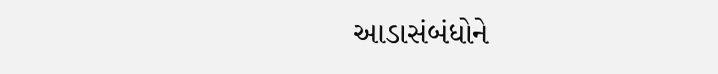આડાસંબંધોને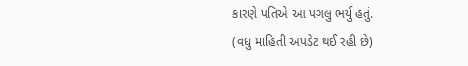કારણે પતિએ આ પગલુ ભર્યુ હતું.
(વધુ માહિતી અપડેટ થઈ રહી છે)